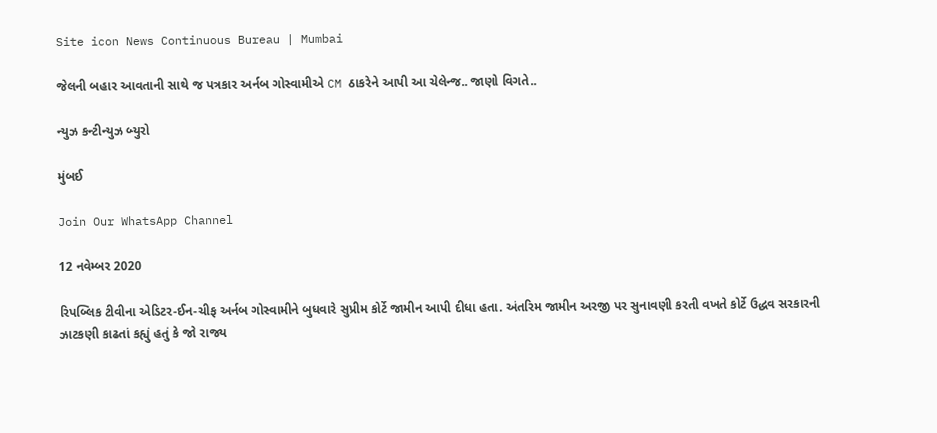Site icon News Continuous Bureau | Mumbai

જેલની બહાર આવતાની સાથે જ પત્રકાર અર્નબ ગોસ્વામીએ CM ઠાકરેને આપી આ ચેલેન્જ.. જાણો વિગતે..

ન્યુઝ કન્ટીન્યુઝ બ્યુરો

મુંબઈ

Join Our WhatsApp Channel

12 નવેમ્બર 2020

રિપબ્લિક ટીવીના એડિટર-ઈન-ચીફ અર્નબ ગોસ્વામીને બુધવારે સુપ્રીમ કોર્ટે જામીન આપી દીધા હતા. અંતરિમ જામીન અરજી પર સુનાવણી કરતી વખતે કોર્ટે ઉદ્ધવ સરકારની ઝાટકણી કાઢતાં કહ્યું હતું કે જો રાજ્ય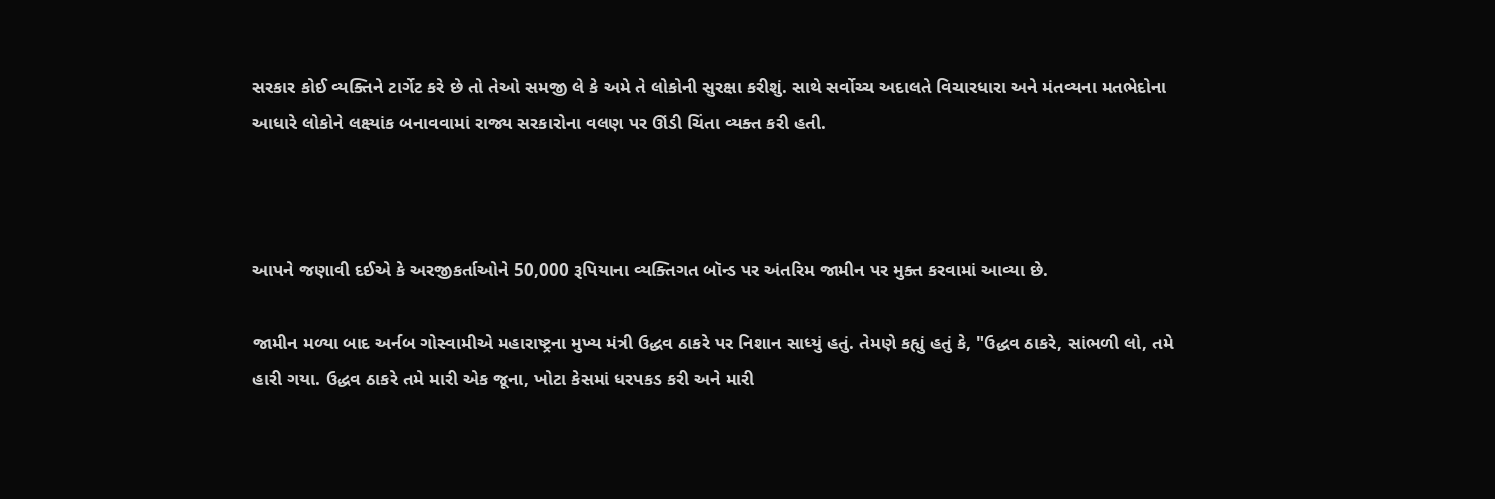સરકાર કોઈ વ્યક્તિને ટાર્ગેટ કરે છે તો તેઓ સમજી લે કે અમે તે લોકોની સુરક્ષા કરીશું. સાથે સર્વોચ્ચ અદાલતે વિચારધારા અને મંતવ્યના મતભેદોના આધારે લોકોને લક્ષ્‍યાંક બનાવવામાં રાજ્ય સરકારોના વલણ પર ઊંડી ચિંતા વ્યક્ત કરી હતી.



આપને જણાવી દઈએ કે અરજીકર્તાઓને 50,000 રૂપિયાના વ્યક્તિગત બૉન્ડ પર અંતરિમ જામીન પર મુક્ત કરવામાં આવ્યા છે.

જામીન મળ્યા બાદ અર્નબ ગોસ્વામીએ મહારાષ્ટ્રના મુખ્ય મંત્રી ઉદ્ધવ ઠાકરે પર નિશાન સાધ્યું હતું. તેમણે કહ્યું હતું કે, "ઉદ્ધવ ઠાકરે, સાંભળી લો, તમે હારી ગયા. ઉદ્ધવ ઠાકરે તમે મારી એક જૂના, ખોટા કેસમાં ધરપકડ કરી અને મારી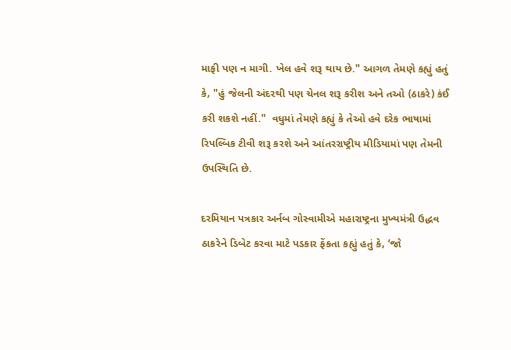માફી પણ ન માગી. ખેલ હવે શરૂ થાય છે." આગળ તેમણે કહ્યું હતું કે, "હું જેલની અંદરથી પણ ચેનલ શરૂ કરીશ અને તઓ (ઠાકરે) કંઈ કરી શકશે નહીં."  વધુમાં તેમણે કહ્યું કે તેઓ હવે દરેક ભાષામાં રિપલ્બિક ટીવી શરૂ કરશે અને આંતરરાષ્ટ્રીય મીડિયામાં પણ તેમની ઉપસ્થિતિ છે.

દરમિયાન પત્રકાર અર્નબ ગોસ્વામીએ મહારાષ્ટ્રના મુખ્યમંત્રી ઉદ્ધવ ઠાકરેને ડિબેટ કરવા માટે પડકાર ફેંકતા કહ્યું હતું કે, ‘જો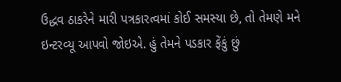ઉદ્ધવ ઠાકરેને મારી પત્રકારત્વમાં કોઈ સમસ્યા છે, તો તેમણે મને ઇન્ટરવ્યૂ આપવો જોઇએ. હું તેમને પડકાર ફેંકું છું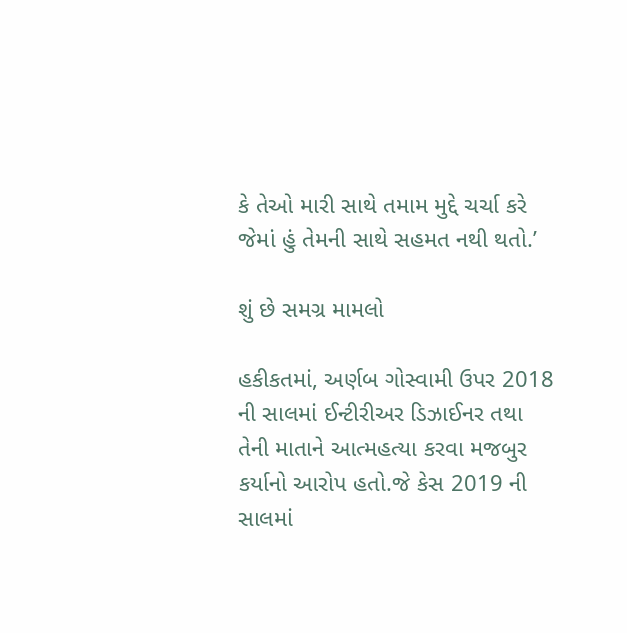કે તેઓ મારી સાથે તમામ મુદ્દે ચર્ચા કરે જેમાં હું તેમની સાથે સહમત નથી થતો.’

શું છે સમગ્ર મામલો

હકીકતમાં, અર્ણબ ગોસ્વામી ઉપર 2018 ની સાલમાં ઈન્ટીરીઅર ડિઝાઈનર તથા તેની માતાને આત્મહત્યા કરવા મજબુર કર્યાનો આરોપ હતો.જે કેસ 2019 ની સાલમાં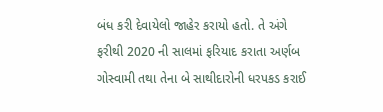બંધ કરી દેવાયેલો જાહેર કરાયો હતો. તે અંગે ફરીથી 2020 ની સાલમાં ફરિયાદ કરાતા અર્ણબ ગોસ્વામી તથા તેના બે સાથીદારોની ધરપકડ કરાઈ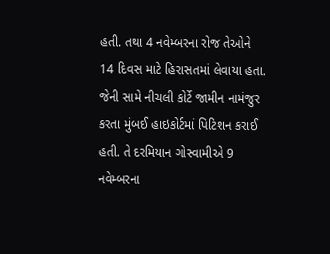હતી. તથા 4 નવેમ્બરના રોજ તેઓને 14 દિવસ માટે હિરાસતમાં લેવાયા હતા. જેની સામે નીચલી કોર્ટે જામીન નામંજુર કરતા મુંબઈ હાઇકોર્ટમાં પિટિશન કરાઈ હતી. તે દરમિયાન ગોસ્વામીએ 9 નવેમ્બરના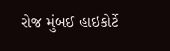રોજ મુંબઈ હાઇકોર્ટે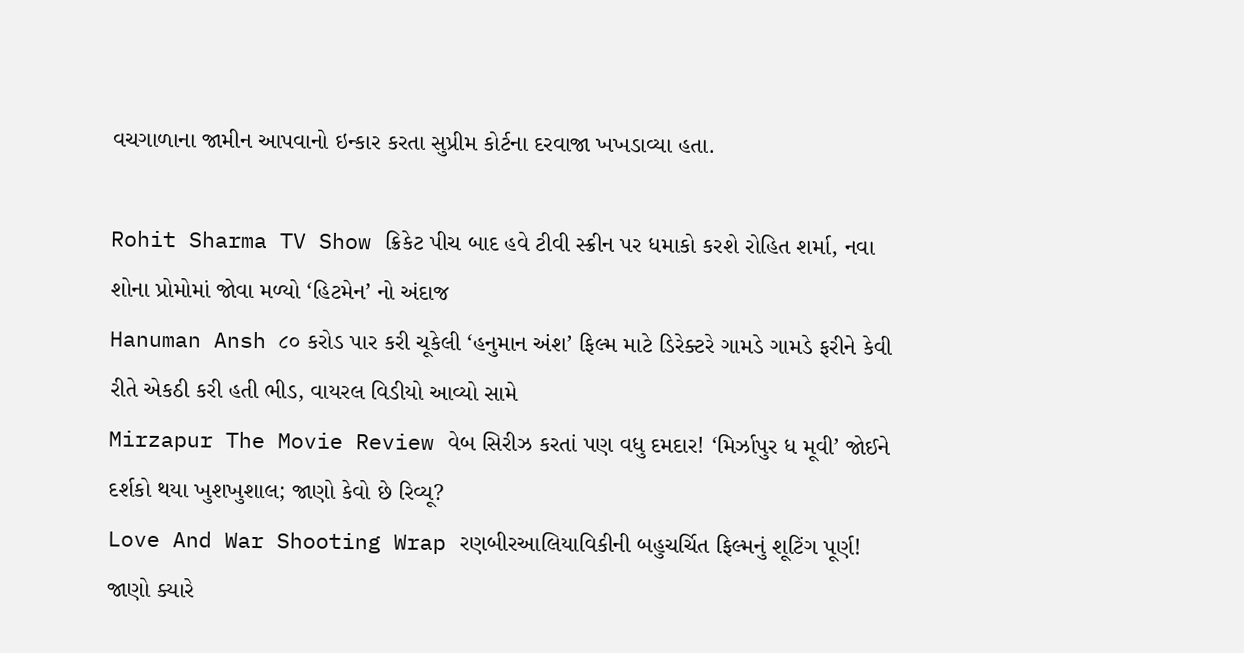વચગાળાના જામીન આપવાનો ઇન્કાર કરતા સુપ્રીમ કોર્ટના દરવાજા ખખડાવ્યા હતા.

Rohit Sharma TV Show ક્રિકેટ પીચ બાદ હવે ટીવી સ્ક્રીન પર ધમાકો કરશે રોહિત શર્મા, નવા શોના પ્રોમોમાં જોવા મળ્યો ‘હિટમેન’ નો અંદાજ
Hanuman Ansh ૮૦ કરોડ પાર કરી ચૂકેલી ‘હનુમાન અંશ’ ફિલ્મ માટે ડિરેક્ટરે ગામડે ગામડે ફરીને કેવી રીતે એકઠી કરી હતી ભીડ, વાયરલ વિડીયો આવ્યો સામે
Mirzapur The Movie Review વેબ સિરીઝ કરતાં પણ વધુ દમદાર! ‘મિર્ઝાપુર ધ મૂવી’ જોઈને દર્શકો થયા ખુશખુશાલ; જાણો કેવો છે રિવ્યૂ?
Love And War Shooting Wrap રણબીરઆલિયાવિકીની બહુચર્ચિત ફિલ્મનું શૂટિંગ પૂર્ણ! જાણો ક્યારે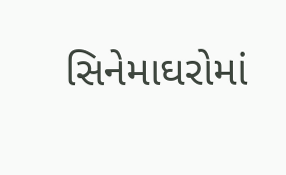સિનેમાઘરોમાં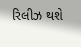રિલીઝ થશે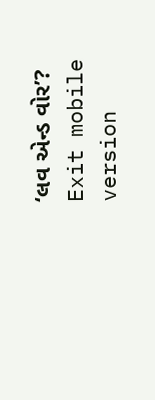‘લવ એન્ડ વોર’?
Exit mobile version